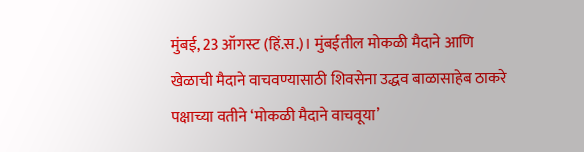मुंबई, 23 ऑगस्ट (हिं.स.)। मुंबईतील मोकळी मैदाने आणि खेळाची मैदाने वाचवण्यासाठी शिवसेना उद्धव बाळासाहेब ठाकरे पक्षाच्या वतीने ‘मोकळी मैदाने वाचवूया’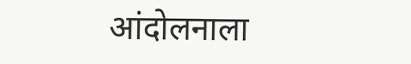आंदोलनाला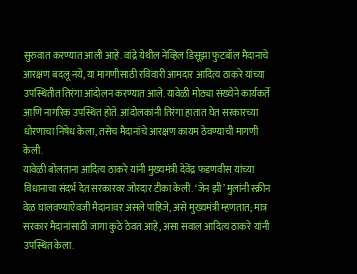सुरुवात करण्यात आली आहे. वांद्रे येथील नेव्हिल डिसूझा फुटबॉल मैदानाचे आरक्षण बदलू नये, या मागणीसाठी रविवारी आमदार आदित्य ठाकरे यांच्या उपस्थितीत तिरंगा आंदोलन करण्यात आले. यावेळी मोठ्या संख्येने कार्यकर्ते आणि नागरिक उपस्थित होते. आंदोलकांनी तिरंगा हातात घेत सरकारच्या धोरणाचा निषेध केला, तसेच मैदानांचे आरक्षण कायम ठेवण्याची मागणी केली.
यावेळी बोलताना आदित्य ठाकरे यांनी मुख्यमंत्री देवेंद्र फडणवीस यांच्या विधानाचा संदर्भ देत सरकारवर जोरदार टीका केली. ‘जेन झी’ मुलांनी स्क्रीन वेळ घालवण्याऐवजी मैदानावर असले पाहिजे, असे मुख्यमंत्री म्हणतात; मात्र सरकार मैदानांसाठी जागा कुठे ठेवत आहे, असा सवाल आदित्य ठाकरे यांनी उपस्थित केला.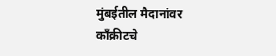मुंबईतील मैदानांवर काँक्रीटचे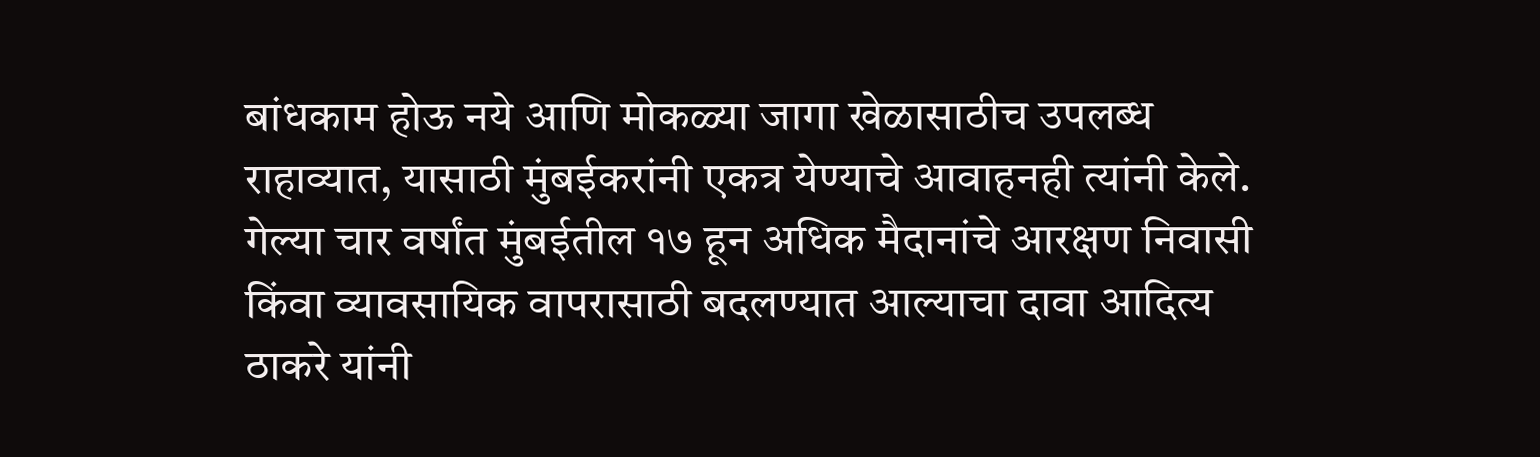बांधकाम होऊ नये आणि मोकळ्या जागा खेळासाठीच उपलब्ध राहाव्यात, यासाठी मुंबईकरांनी एकत्र येण्याचे आवाहनही त्यांनी केले.
गेल्या चार वर्षांत मुंबईतील १७ हून अधिक मैदानांचे आरक्षण निवासी किंवा व्यावसायिक वापरासाठी बदलण्यात आल्याचा दावा आदित्य ठाकरे यांनी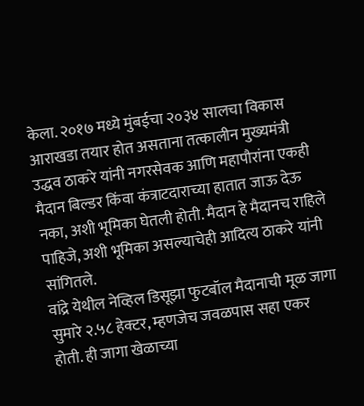केला. २०१७ मध्ये मुंबईचा २०३४ सालचा विकास आराखडा तयार होत असताना तत्कालीन मुख्यमंत्री उद्धव ठाकरे यांनी नगरसेवक आणि महापौरांना एकही मैदान बिल्डर किंवा कंत्राटदाराच्या हातात जाऊ देऊ नका, अशी भूमिका घेतली होती. मैदान हे मैदानच राहिले पाहिजे, अशी भूमिका असल्याचेही आदित्य ठाकरे यांनी सांगितले.
वांद्रे येथील नेव्हिल डिसूझा फुटबॉल मैदानाची मूळ जागा सुमारे २.५८ हेक्टर, म्हणजेच जवळपास सहा एकर होती. ही जागा खेळाच्या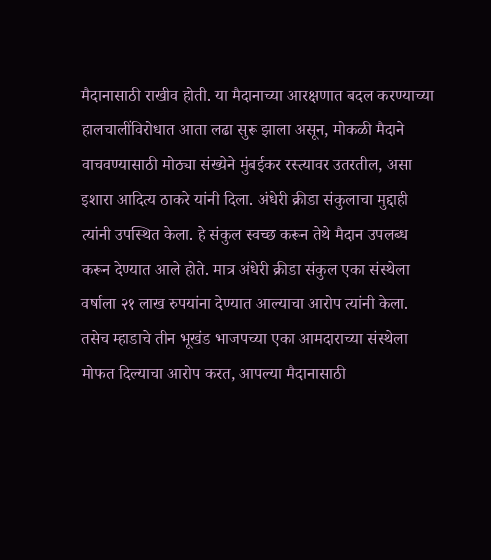मैदानासाठी राखीव होती. या मैदानाच्या आरक्षणात बदल करण्याच्या हालचालींविरोधात आता लढा सुरू झाला असून, मोकळी मैदाने वाचवण्यासाठी मोठ्या संख्येने मुंबईकर रस्त्यावर उतरतील, असा इशारा आदित्य ठाकरे यांनी दिला. अंधेरी क्रीडा संकुलाचा मुद्दाही त्यांनी उपस्थित केला. हे संकुल स्वच्छ करून तेथे मैदान उपलब्ध करून देण्यात आले होते. मात्र अंधेरी क्रीडा संकुल एका संस्थेला वर्षाला २१ लाख रुपयांना देण्यात आल्याचा आरोप त्यांनी केला. तसेच म्हाडाचे तीन भूखंड भाजपच्या एका आमदाराच्या संस्थेला मोफत दिल्याचा आरोप करत, आपल्या मैदानासाठी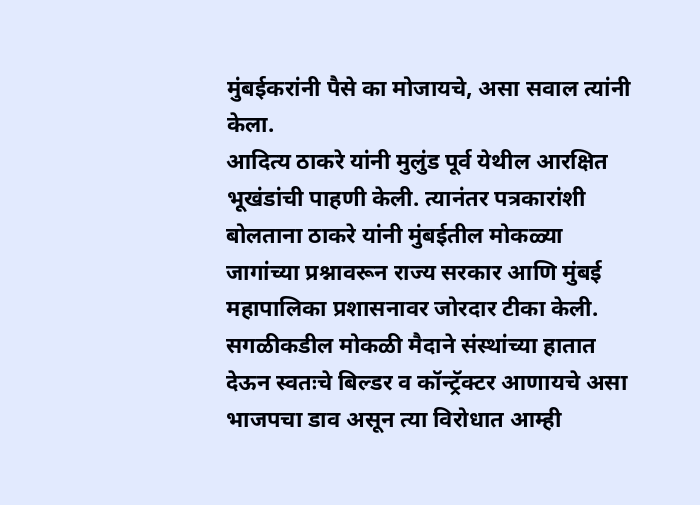मुंबईकरांनी पैसे का मोजायचे, असा सवाल त्यांनी केला.
आदित्य ठाकरे यांनी मुलुंड पूर्व येथील आरक्षित भूखंडांची पाहणी केली. त्यानंतर पत्रकारांशी बोलताना ठाकरे यांनी मुंबईतील मोकळ्या जागांच्या प्रश्नावरून राज्य सरकार आणि मुंबई महापालिका प्रशासनावर जोरदार टीका केली. सगळीकडील मोकळी मैदाने संस्थांच्या हातात देऊन स्वतःचे बिल्डर व कॉन्ट्रॅक्टर आणायचे असा भाजपचा डाव असून त्या विरोधात आम्ही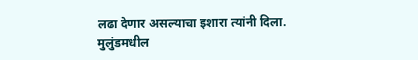लढा देणार असल्याचा इशारा त्यांनी दिला. मुलुंडमधील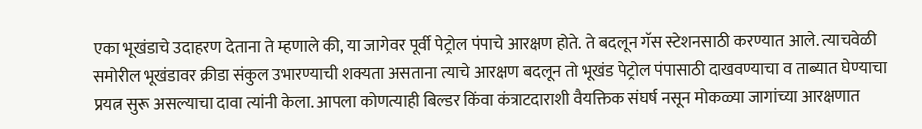एका भूखंडाचे उदाहरण देताना ते म्हणाले की, या जागेवर पूर्वी पेट्रोल पंपाचे आरक्षण होते. ते बदलून गॅस स्टेशनसाठी करण्यात आले. त्याचवेळी समोरील भूखंडावर क्रीडा संकुल उभारण्याची शक्यता असताना त्याचे आरक्षण बदलून तो भूखंड पेट्रोल पंपासाठी दाखवण्याचा व ताब्यात घेण्याचा प्रयत्न सुरू असल्याचा दावा त्यांनी केला. आपला कोणत्याही बिल्डर किंवा कंत्राटदाराशी वैयक्तिक संघर्ष नसून मोकळ्या जागांच्या आरक्षणात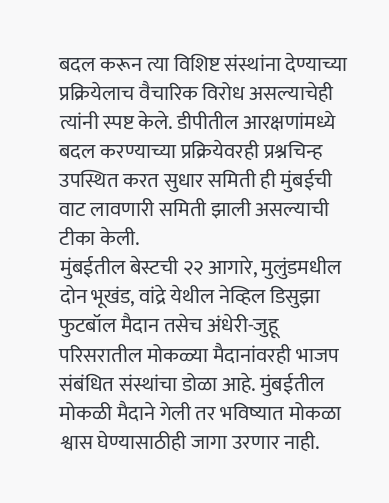बदल करून त्या विशिष्ट संस्थांना देण्याच्या प्रक्रियेलाच वैचारिक विरोध असल्याचेही त्यांनी स्पष्ट केले. डीपीतील आरक्षणांमध्ये बदल करण्याच्या प्रक्रियेवरही प्रश्नचिन्ह उपस्थित करत सुधार समिती ही मुंबईची वाट लावणारी समिती झाली असल्याची टीका केली.
मुंबईतील बेस्टची २२ आगारे, मुलुंडमधील दोन भूखंड, वांद्रे येथील नेव्हिल डिसुझा फुटबॉल मैदान तसेच अंधेरी-जुहू परिसरातील मोकळ्या मैदानांवरही भाजप संबंधित संस्थांचा डोळा आहे. मुंबईतील मोकळी मैदाने गेली तर भविष्यात मोकळा श्वास घेण्यासाठीही जागा उरणार नाही.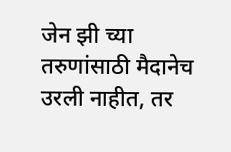जेन झी च्या तरुणांसाठी मैदानेच उरली नाहीत, तर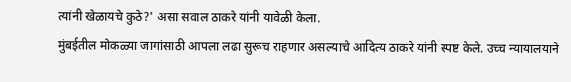त्यांनी खेळायचे कुठे?' असा सवाल ठाकरे यांनी यावेळी केला.
मुंबईतील मोकळ्या जागांसाठी आपला लढा सुरूच राहणार असल्याचे आदित्य ठाकरे यांनी स्पष्ट केले. उच्च न्यायालयाने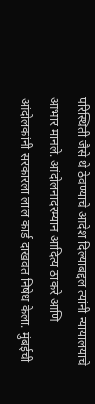परिस्थिती जैसे थे ठेवण्याचे आदेश दिल्याबद्दल त्यांनी न्यायालयाचे आभार मानले. आंदोलनादरम्यान आदित्य ठाकरे आणि आंदोलकांनी सरकारला लाल कार्ड दाखवत निषेध केला. मुंबईची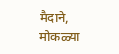मैदाने, मोकळ्या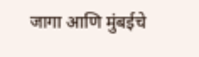जागा आणि मुंबईचे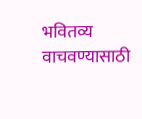भवितव्य वाचवण्यासाठी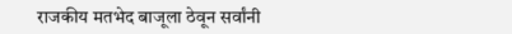राजकीय मतभेद बाजूला ठेवून सर्वांनी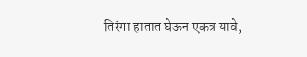तिरंगा हातात घेऊन एकत्र यावे,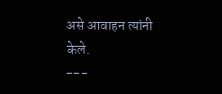असे आवाहन त्यांनी केले.
---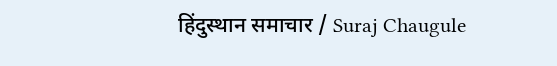हिंदुस्थान समाचार / Suraj Chaugule